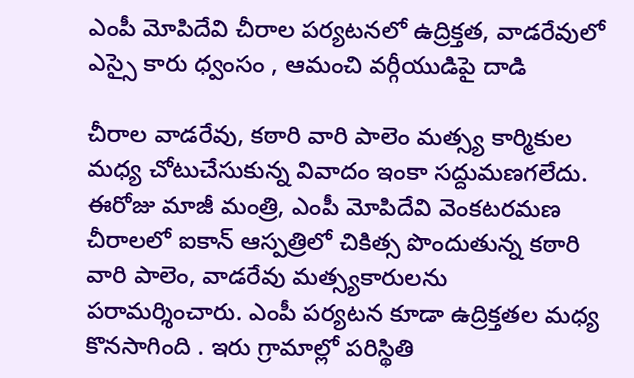ఎంపీ మోపిదేవి చీరాల పర్యటనలో ఉద్రిక్తత, వాడరేవులో ఎస్సై కారు ధ్వంసం , ఆమంచి వర్గీయుడిపై దాడి

చీరాల వాడరేవు, కఠారి వారి పాలెం మత్స్య కార్మికుల మధ్య చోటుచేసుకున్న వివాదం ఇంకా సద్దుమణగలేదు. ఈరోజు మాజీ మంత్రి, ఎంపీ మోపిదేవి వెంకటరమణ చీరాలలో ఐకాన్ ఆస్పత్రిలో చికిత్స పొందుతున్న కఠారి వారి పాలెం, వాడరేవు మత్స్యకారులను పరామర్శించారు. ఎంపీ పర్యటన కూడా ఉద్రిక్తతల మధ్య కొనసాగింది . ఇరు గ్రామాల్లో పరిస్థితి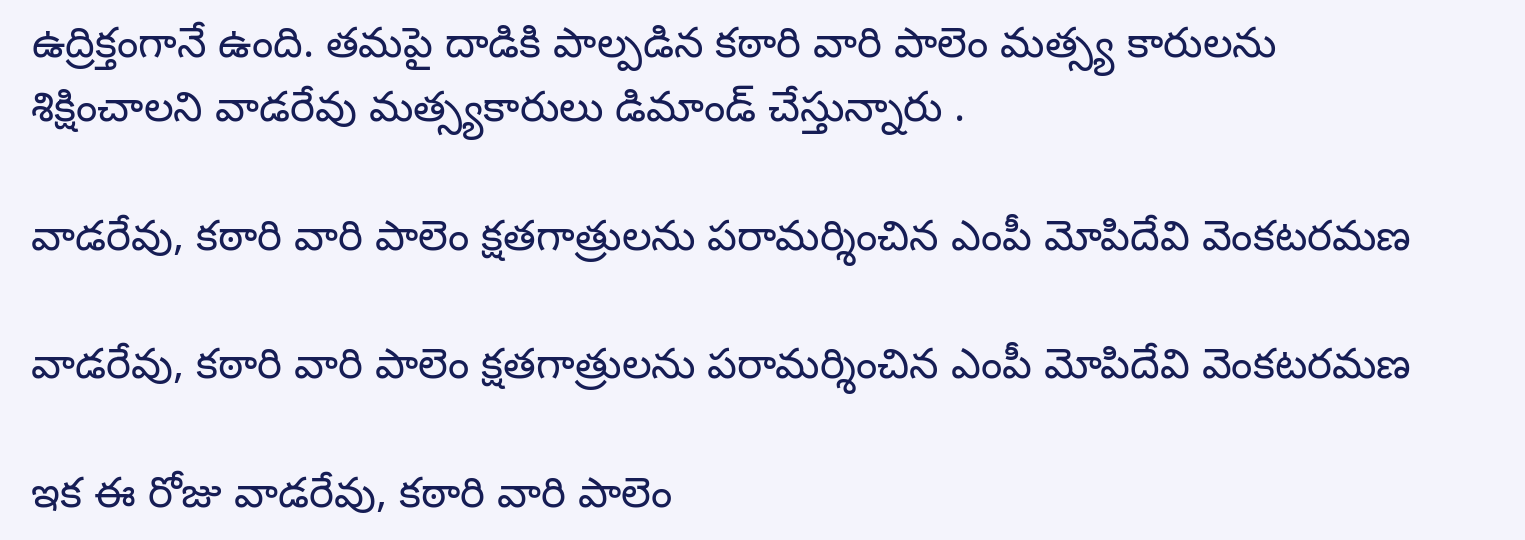ఉద్రిక్తంగానే ఉంది. తమపై దాడికి పాల్పడిన కఠారి వారి పాలెం మత్స్య కారులను శిక్షించాలని వాడరేవు మత్స్యకారులు డిమాండ్ చేస్తున్నారు .

వాడరేవు, కఠారి వారి పాలెం క్షతగాత్రులను పరామర్శించిన ఎంపీ మోపిదేవి వెంకటరమణ

వాడరేవు, కఠారి వారి పాలెం క్షతగాత్రులను పరామర్శించిన ఎంపీ మోపిదేవి వెంకటరమణ

ఇక ఈ రోజు వాడరేవు, కఠారి వారి పాలెం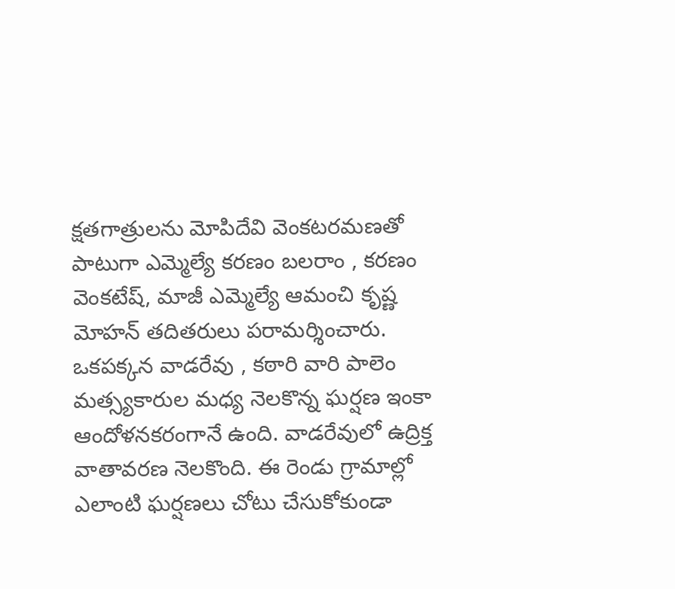క్షతగాత్రులను మోపిదేవి వెంకటరమణతో పాటుగా ఎమ్మెల్యే కరణం బలరాం , కరణం వెంకటేష్, మాజీ ఎమ్మెల్యే ఆమంచి కృష్ణ మోహన్ తదితరులు పరామర్శించారు. ఒకపక్కన వాడరేవు , కఠారి వారి పాలెం మత్స్యకారుల మధ్య నెలకొన్న ఘర్షణ ఇంకా ఆందోళనకరంగానే ఉంది. వాడరేవులో ఉద్రిక్త వాతావరణ నెలకొంది. ఈ రెండు గ్రామాల్లో ఎలాంటి ఘర్షణలు చోటు చేసుకోకుండా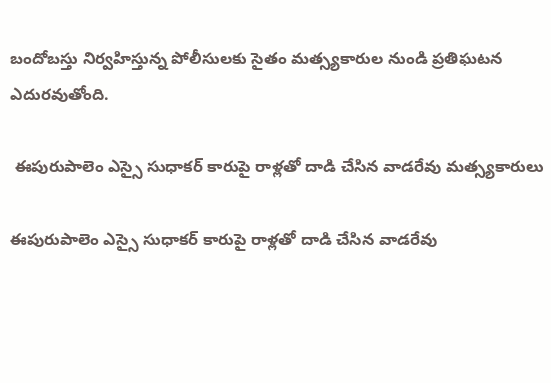బందోబస్తు నిర్వహిస్తున్న పోలీసులకు సైతం మత్స్యకారుల నుండి ప్రతిఘటన ఎదురవుతోంది.

 ఈపురుపాలెం ఎస్సై సుధాకర్ కారుపై రాళ్లతో దాడి చేసిన వాడరేవు మత్స్యకారులు

ఈపురుపాలెం ఎస్సై సుధాకర్ కారుపై రాళ్లతో దాడి చేసిన వాడరేవు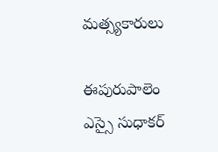మత్స్యకారులు

ఈపురుపాలెం ఎస్సై సుధాకర్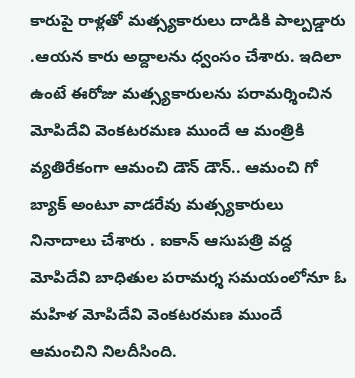కారుపై రాళ్లతో మత్స్యకారులు దాడికి పాల్పడ్డారు .ఆయన కారు అద్దాలను ధ్వంసం చేశారు. ఇదిలా ఉంటే ఈరోజు మత్స్యకారులను పరామర్శించిన మోపిదేవి వెంకటరమణ ముందే ఆ మంత్రికి వ్యతిరేకంగా ఆమంచి డౌన్ డౌన్.. ఆమంచి గో బ్యాక్ అంటూ వాడరేవు మత్స్యకారులు నినాదాలు చేశారు . ఐకాన్ ఆసుపత్రి వద్ద మోపిదేవి బాధితుల పరామర్శ సమయంలోనూ ఓ మహిళ మోపిదేవి వెంకటరమణ ముందే ఆమంచిని నిలదీసింది.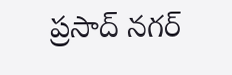ప్రసాద్ నగర్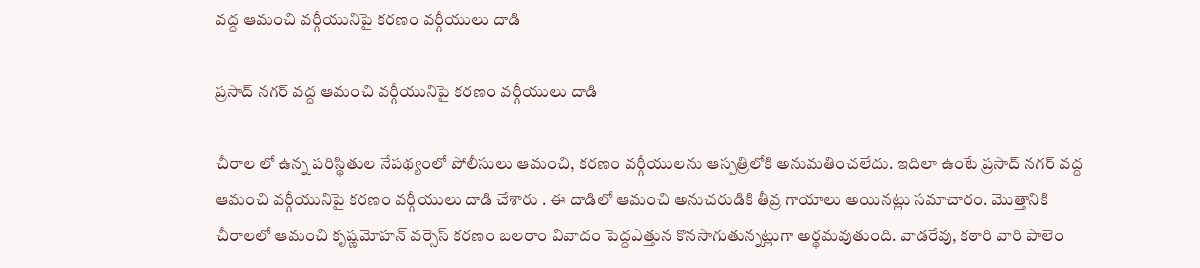వద్ద ఆమంచి వర్గీయునిపై కరణం వర్గీయులు దాడి

ప్రసాద్ నగర్ వద్ద ఆమంచి వర్గీయునిపై కరణం వర్గీయులు దాడి

చీరాల లో ఉన్న పరిస్థితుల నేపథ్యంలో పోలీసులు ఆమంచి, కరణం వర్గీయులను ఆస్పత్రిలోకి అనుమతించలేదు. ఇదిలా ఉంటే ప్రసాద్ నగర్ వద్ద ఆమంచి వర్గీయునిపై కరణం వర్గీయులు దాడి చేశారు . ఈ దాడిలో ఆమంచి అనుచరుడికి తీవ్ర గాయాలు అయినట్లు సమాచారం. మొత్తానికి చీరాలలో ఆమంచి కృష్ణమోహన్ వర్సెస్ కరణం బలరాం వివాదం పెద్దఎత్తున కొనసాగుతున్నట్లుగా అర్థమవుతుంది. వాడరేవు, కఠారి వారి పాలెం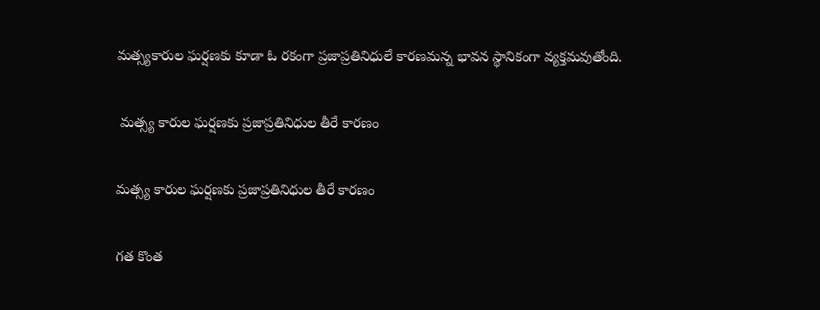మత్స్యకారుల ఘర్షణకు కూడా ఓ రకంగా ప్రజాప్రతినిధులే కారణమన్న భావన స్థానికంగా వ్యక్తమవుతోంది.

 మత్స్య కారుల ఘర్షణకు ప్రజాప్రతినిధుల తీరే కారణం

మత్స్య కారుల ఘర్షణకు ప్రజాప్రతినిధుల తీరే కారణం

గత కొంత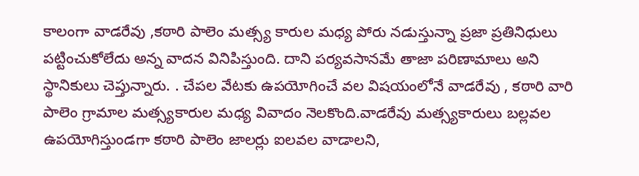కాలంగా వాడరేవు ,కఠారి పాలెం మత్స్య కారుల మధ్య పోరు నడుస్తున్నా ప్రజా ప్రతినిధులు పట్టించుకోలేదు అన్న వాదన వినిపిస్తుంది. దాని పర్యవసానమే తాజా పరిణామాలు అని స్థానికులు చెప్తున్నారు. . చేపల వేటకు ఉపయోగించే వల విషయంలోనే వాడరేవు , కఠారి వారి పాలెం గ్రామాల మత్స్యకారుల మధ్య వివాదం నెలకొంది.వాడరేవు మత్స్యకారులు బల్లవల ఉపయోగిస్తుండగా కఠారి పాలెం జాలర్లు ఐలవల వాడాలని,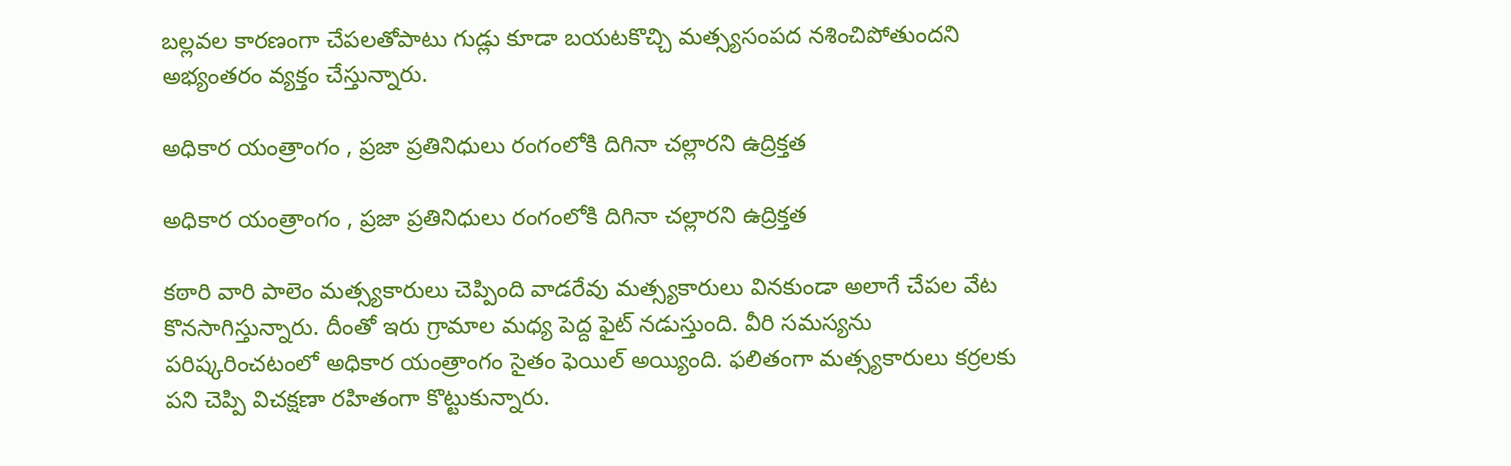బల్లవల కారణంగా చేపలతోపాటు గుడ్లు కూడా బయటకొచ్చి మత్స్యసంపద నశించిపోతుందని అభ్యంతరం వ్యక్తం చేస్తున్నారు.

అధికార యంత్రాంగం , ప్రజా ప్రతినిధులు రంగంలోకి దిగినా చల్లారని ఉద్రిక్తత

అధికార యంత్రాంగం , ప్రజా ప్రతినిధులు రంగంలోకి దిగినా చల్లారని ఉద్రిక్తత

కఠారి వారి పాలెం మత్స్యకారులు చెప్పింది వాడరేవు మత్స్యకారులు వినకుండా అలాగే చేపల వేట కొనసాగిస్తున్నారు. దీంతో ఇరు గ్రామాల మధ్య పెద్ద ఫైట్ నడుస్తుంది. వీరి సమస్యను పరిష్కరించటంలో అధికార యంత్రాంగం సైతం ఫెయిల్ అయ్యింది. ఫలితంగా మత్స్యకారులు కర్రలకు పని చెప్పి విచక్షణా రహితంగా కొట్టుకున్నారు.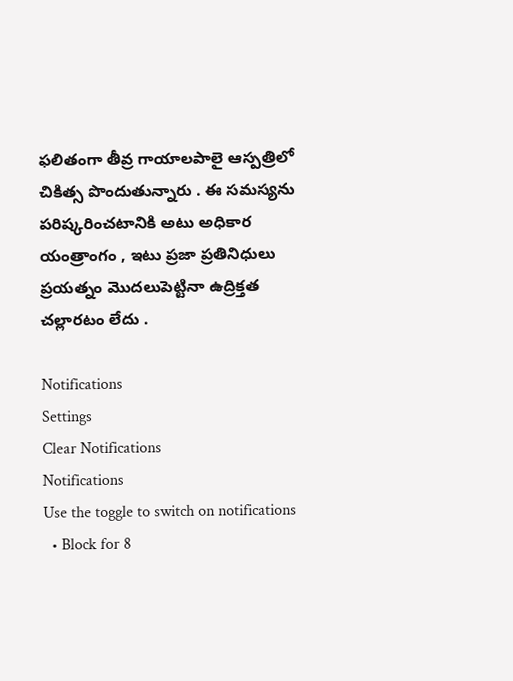ఫలితంగా తీవ్ర గాయాలపాలై ఆస్పత్రిలో చికిత్స పొందుతున్నారు . ఈ సమస్యను పరిష్కరించటానికి అటు అధికార యంత్రాంగం , ఇటు ప్రజా ప్రతినిధులు ప్రయత్నం మొదలుపెట్టినా ఉద్రిక్తత చల్లారటం లేదు .

Notifications
Settings
Clear Notifications
Notifications
Use the toggle to switch on notifications
  • Block for 8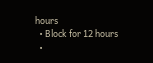hours
  • Block for 12 hours
  •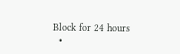Block for 24 hours
  •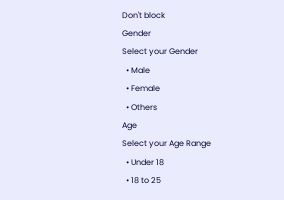Don't block
Gender
Select your Gender
  • Male
  • Female
  • Others
Age
Select your Age Range
  • Under 18
  • 18 to 25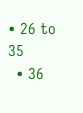• 26 to 35
  • 36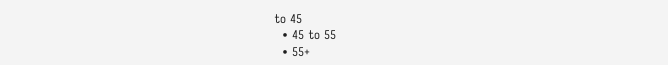to 45
  • 45 to 55
  • 55+